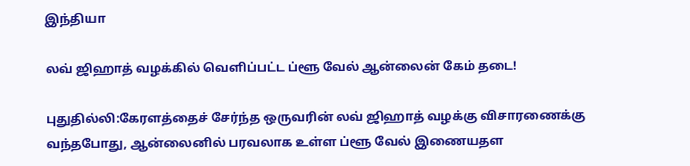இந்தியா

லவ் ஜிஹாத் வழக்கில் வெளிப்பட்ட ப்ளூ வேல் ஆன்லைன் கேம் தடை!

புதுதில்லி:கேரளத்தைச் சேர்ந்த ஒருவரின் லவ் ஜிஹாத் வழக்கு விசாரணைக்கு வந்தபோது, ஆன்லைனில் பரவலாக உள்ள ப்ளூ வேல் இணையதள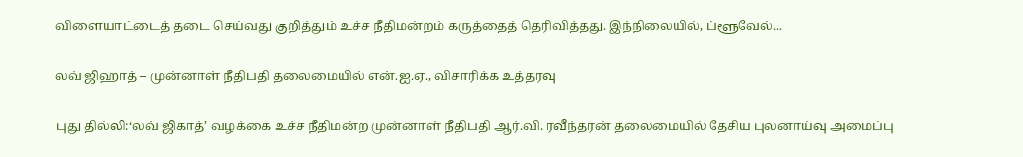விளையாட்டைத் தடை செய்வது குறித்தும் உச்ச நீதிமன்றம் கருத்தைத் தெரிவித்தது. இந்நிலையில், ப்ளூவேல்...

லவ் ஜிஹாத் – முன்னாள் நீதிபதி தலைமையில் என்.ஐ.ஏ., விசாரிக்க உத்தரவு

புது தில்லி:‘லவ் ஜிகாத்’ வழக்கை உச்ச நீதிமன்ற முன்னாள் நீதிபதி ஆர்.வி. ரவீந்தரன் தலைமையில் தேசிய புலனாய்வு அமைப்பு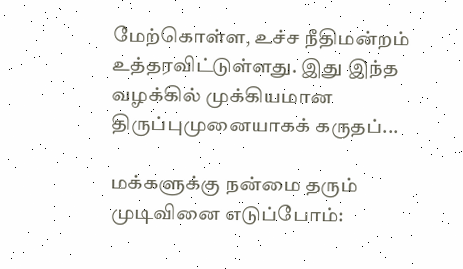மேற்கொள்ள, உச்ச நீதிமன்றம் உத்தரவிட்டுள்ளது. இது இந்த வழக்கில் முக்கியமான திருப்புமுனையாகக் கருதப்...

மக்களுக்கு நன்மை தரும் முடிவினை எடுப்போம்: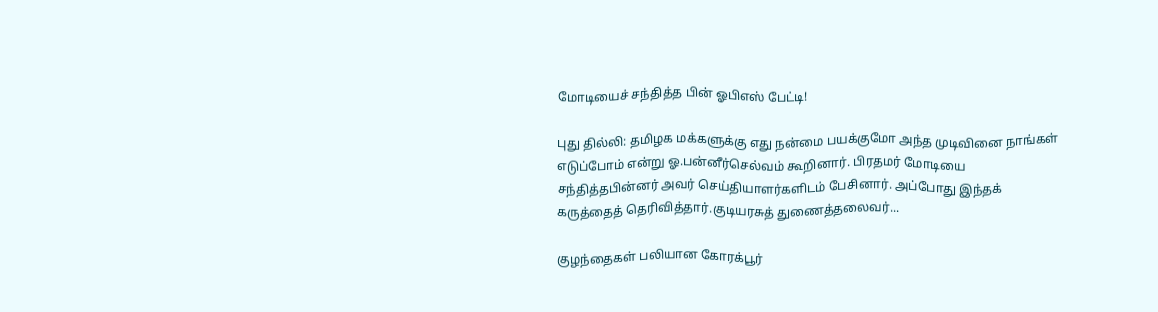மோடியைச் சந்தித்த பின் ஓபிஎஸ் பேட்டி!

புது தில்லி: தமிழக மக்களுக்கு எது நன்மை பயக்குமோ அந்த முடிவினை நாங்கள் எடுப்போம் என்று ஓ.பன்னீர்செல்வம் கூறினார். பிரதமர் மோடியை சந்தித்தபின்னர் அவர் செய்தியாளர்களிடம் பேசினார். அப்போது இந்தக் கருத்தைத் தெரிவித்தார்.குடியரசுத் துணைத்தலைவர்...

குழந்தைகள் பலியான கோரக்பூர்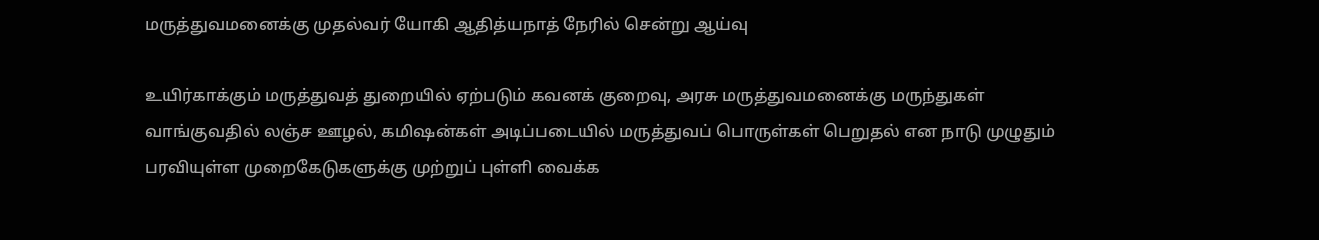மருத்துவமனைக்கு முதல்வர் யோகி ஆதித்யநாத் நேரில் சென்று ஆய்வு

உயிர்காக்கும் மருத்துவத் துறையில் ஏற்படும் கவனக் குறைவு, அரசு மருத்துவமனைக்கு மருந்துகள் வாங்குவதில் லஞ்ச ஊழல், கமிஷன்கள் அடிப்படையில் மருத்துவப் பொருள்கள் பெறுதல் என நாடு முழுதும் பரவியுள்ள முறைகேடுகளுக்கு முற்றுப் புள்ளி வைக்க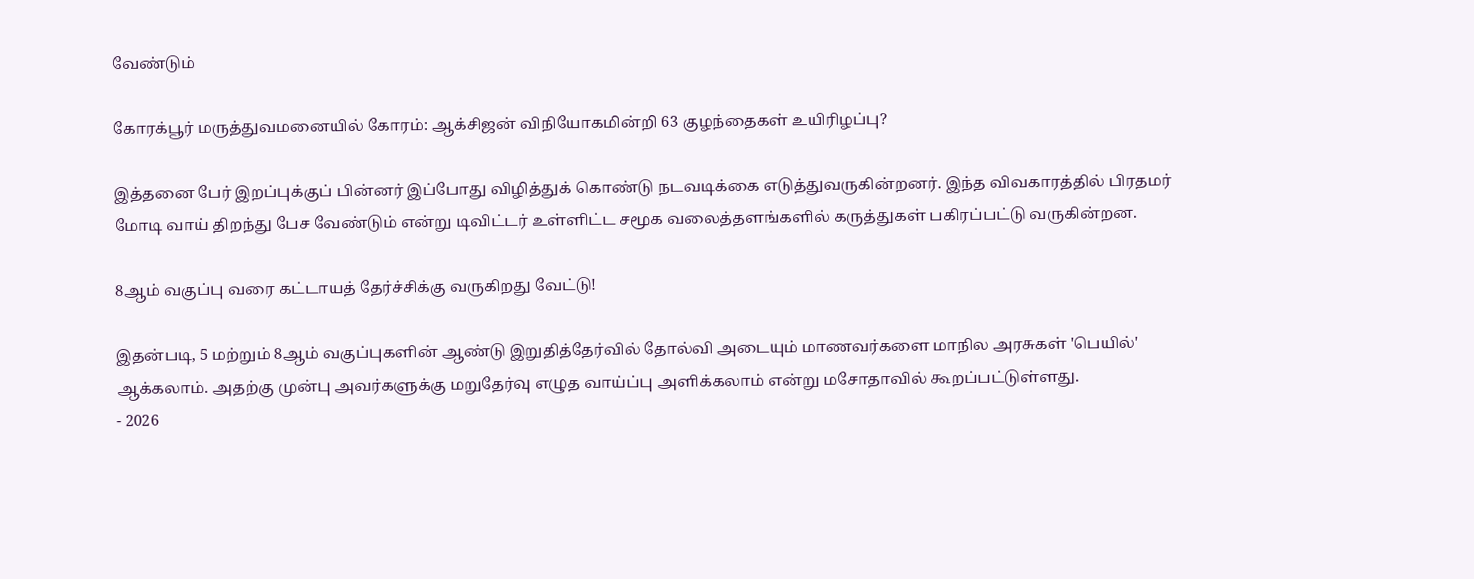வேண்டும்

கோரக்பூர் மருத்துவமனையில் கோரம்: ஆக்சிஜன் விநியோகமின்றி 63 குழந்தைகள் உயிரிழப்பு?

இத்தனை பேர் இறப்புக்குப் பின்னர் இப்போது விழித்துக் கொண்டு நடவடிக்கை எடுத்துவருகின்றனர். இந்த விவகாரத்தில் பிரதமர் மோடி வாய் திறந்து பேச வேண்டும் என்று டிவிட்டர் உள்ளிட்ட சமூக வலைத்தளங்களில் கருத்துகள் பகிரப்பட்டு வருகின்றன.

8ஆம் வகுப்பு வரை கட்டாயத் தேர்ச்சிக்கு வருகிறது வேட்டு!

இதன்படி, 5 மற்றும் 8ஆம் வகுப்புகளின் ஆண்டு இறுதித்தேர்வில் தோல்வி அடையும் மாணவர்களை மாநில அரசுகள் 'பெயில்' ஆக்கலாம். அதற்கு முன்பு அவர்களுக்கு மறுதேர்வு எழுத வாய்ப்பு அளிக்கலாம் என்று மசோதாவில் கூறப்பட்டுள்ளது.
- 2026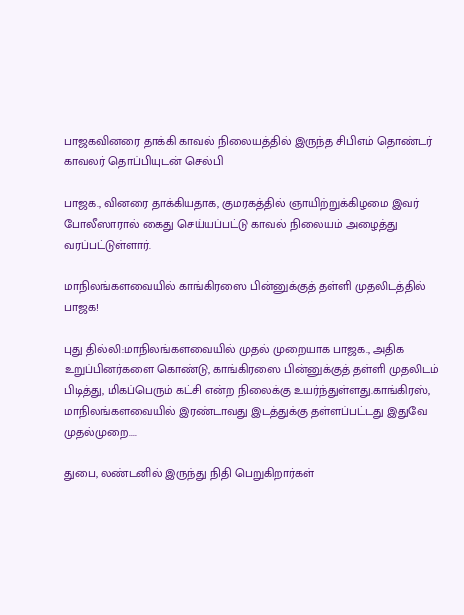பாஜகவினரை தாக்கி காவல் நிலையத்தில் இருந்த சிபிஎம் தொண்டர் காவலர் தொப்பியுடன் செல்பி

பாஜக., வினரை தாக்கியதாக, குமரகத்தில் ஞாயிற்றுக்கிழமை இவர் போலீஸாரால் கைது செய்யப்பட்டு காவல் நிலையம் அழைத்து வரப்பட்டுள்ளார்.

மாநிலங்களவையில் காங்கிரஸை பின்னுக்குத் தள்ளி முதலிடத்தில் பாஜக!

புது தில்லி:மாநிலங்களவையில் முதல் முறையாக பாஜக., அதிக உறுப்பினர்களை கொண்டு, காங்கிரஸை பின்னுக்குத் தள்ளி முதலிடம் பிடித்து, மிகப்பெரும் கட்சி என்ற நிலைக்கு உயர்ந்துள்ளது.காங்கிரஸ், மாநிலங்களவையில் இரண்டாவது இடத்துக்கு தள்ளப்பட்டது இதுவே முதல்முறை....

துபை, லண்டனில் இருந்து நிதி பெறுகிறார்கள்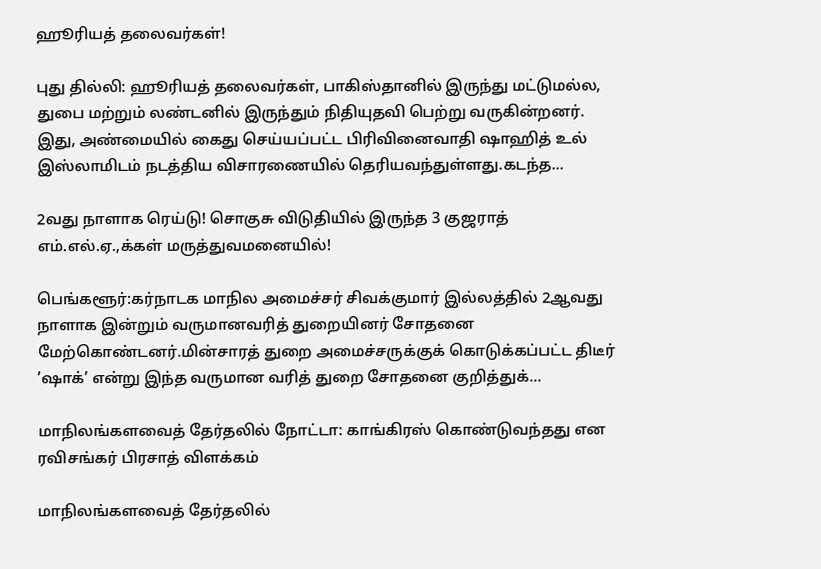ஹூரியத் தலைவர்கள்!

புது தில்லி: ஹூரியத் தலைவர்கள், பாகிஸ்தானில் இருந்து மட்டுமல்ல, துபை மற்றும் லண்டனில் இருந்தும் நிதியுதவி பெற்று வருகின்றனர். இது, அண்மையில் கைது செய்யப்பட்ட பிரிவினைவாதி ஷாஹித் உல் இஸ்லாமிடம் நடத்திய விசாரணையில் தெரியவந்துள்ளது.கடந்த...

2வது நாளாக ரெய்டு! சொகுசு விடுதியில் இருந்த 3 குஜராத் எம்.எல்.ஏ.,க்கள் மருத்துவமனையில்!

பெங்களூர்:கர்நாடக மாநில அமைச்சர் சிவக்குமார் இல்லத்தில் 2ஆவது நாளாக இன்றும் வருமானவரித் துறையினர் சோதனை மேற்கொண்டனர்.மின்சாரத் துறை அமைச்சருக்குக் கொடுக்கப்பட்ட திடீர் ’ஷாக்’ என்று இந்த வருமான வரித் துறை சோதனை குறித்துக்...

மாநிலங்களவைத் தேர்தலில் நோட்டா: காங்கிரஸ் கொண்டுவந்தது என ரவிசங்கர் பிரசாத் விளக்கம்

மாநிலங்களவைத் தேர்தலில்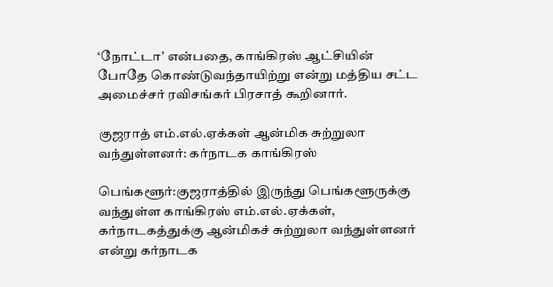‘நோட்டா’ என்பதை, காங்கிரஸ் ஆட்சியின் போதே கொண்டுவந்தாயிற்று என்று மத்திய சட்ட அமைச்சர் ரவிசங்கர் பிரசாத் கூறினார்.

குஜராத் எம்.எல்.ஏக்கள் ஆன்மிக சுற்றுலா வந்துள்ளனர்: கர்நாடக காங்கிரஸ்

பெங்களூர்:குஜராத்தில் இருந்து பெங்களூருக்கு வந்துள்ள காங்கிரஸ் எம்.எல்.ஏக்கள், கர்நாடகத்துக்கு ஆன்மிகச் சுற்றுலா வந்துள்ளனர் என்று கர்நாடக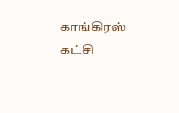காங்கிரஸ் கட்சி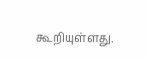கூறியுள்ளது.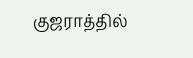குஜராத்தில்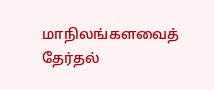மாநிலங்களவைத் தேர்தல்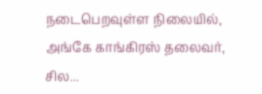நடைபெறவுள்ள நிலையில், அங்கே காங்கிரஸ் தலைவர், சில...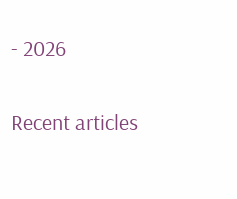- 2026

Recent articles